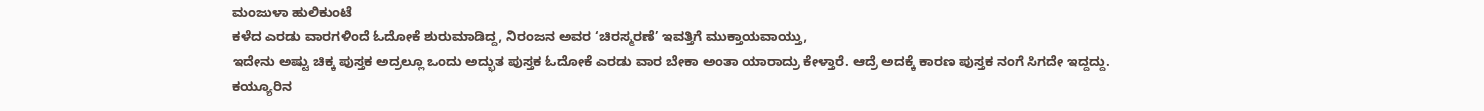ಮಂಜುಳಾ ಹುಲಿಕುಂಟೆ
ಕಳೆದ ಎರಡು ವಾರಗಳಿಂದೆ ಓದೋಕೆ ಶುರುಮಾಡಿದ್ದ, ನಿರಂಜನ ಅವರ ‘ಚಿರಸ್ಮರಣೆ’ ಇವತ್ತಿಗೆ ಮುಕ್ತಾಯವಾಯ್ತು,
ಇದೇನು ಅಷ್ಟು ಚಿಕ್ಕ ಪುಸ್ತಕ ಅದ್ರಲ್ಲೂ ಒಂದು ಅದ್ಭುತ ಪುಸ್ತಕ ಓದೋಕೆ ಎರಡು ವಾರ ಬೇಕಾ ಅಂತಾ ಯಾರಾದ್ರು ಕೇಳ್ತಾರೆ. ಆದ್ರೆ ಅದಕ್ಕೆ ಕಾರಣ ಪುಸ್ತಕ ನಂಗೆ ಸಿಗದೇ ಇದ್ದದ್ದು.
ಕಯ್ಯೂರಿನ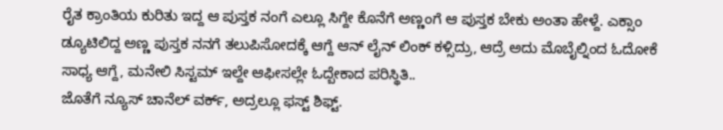ರೈತ ಕ್ರಾಂತಿಯ ಕುರಿತು ಇದ್ದ ಆ ಪುಸ್ತಕ ನಂಗೆ ಎಲ್ಲೂ ಸಿಗ್ದೇ ಕೊನೆಗೆ ಅಣ್ಣಂಗೆ ಆ ಪುಸ್ತಕ ಬೇಕು ಅಂತಾ ಹೇಳ್ದೆ. ಎಕ್ಸಾಂ ಡ್ಯೂಟಿಲಿದ್ದ ಅಣ್ಣ ಪುಸ್ತಕ ನನಗೆ ತಲುಪಿಸೋದಕ್ಕೆ ಆಗ್ದೆ ಆನ್ ಲೈನ್ ಲಿಂಕ್ ಕಳ್ಸಿದ್ರು, ಆದ್ರೆ ಅದು ಮೊಬೈಲ್ನಿಂದ ಓದೋಕೆ ಸಾಧ್ಯ ಆಗ್ದೆ, ಮನೇಲಿ ಸಿಸ್ಟಮ್ ಇಲ್ದೇ ಆಫೀಸಲ್ಲೇ ಓದ್ಬೇಕಾದ ಪರಿಸ್ಥಿತಿ..
ಜೊತೆಗೆ ನ್ಯೂಸ್ ಚಾನೆಲ್ ವರ್ಕ್, ಅದ್ರಲ್ಲೂ ಫಸ್ಟ್ ಶಿಫ್ಟ್.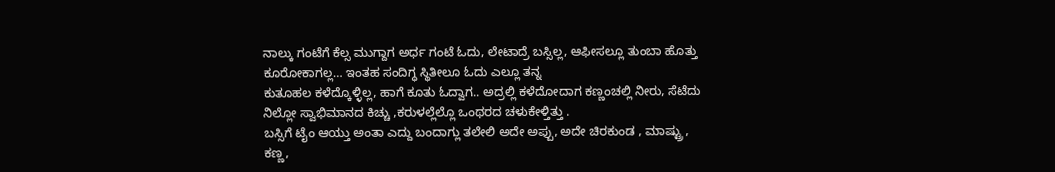ನಾಲ್ಕು ಗಂಟೆಗೆ ಕೆಲ್ಸ ಮುಗ್ದಾಗ ಅರ್ಧ ಗಂಟೆ ಓದು, ಲೇಟಾದ್ರೆ ಬಸ್ಸಿಲ್ಲ, ಆಫೀಸಲ್ಲೂ ತುಂಬಾ ಹೊತ್ತು ಕೂರೋಕಾಗಲ್ಲ… ಇಂತಹ ಸಂದಿಗ್ಧ ಸ್ಥಿತೀಲೂ ಓದು ಎಲ್ಲೂ ತನ್ನ
ಕುತೂಹಲ ಕಳೆದ್ಕೊಳ್ಳಿಲ್ಲ, ಹಾಗೆ ಕೂತು ಓದ್ವಾಗ.. ಅದ್ರಲ್ಲಿ ಕಳೆದೋದಾಗ ಕಣ್ಣಂಚಲ್ಲಿ ನೀರು, ಸೆಟೆದು ನಿಲ್ಲೋ ಸ್ವಾಭಿಮಾನದ ಕಿಚ್ಚು ,ಕರುಳಲ್ಲೆಲ್ಲೊ ಒಂಥರದ ಚಳುಕೇಳ್ತಿತ್ತು .
ಬಸ್ಸಿಗೆ ಟೈಂ ಆಯ್ತು ಅಂತಾ ಎದ್ದು ಬಂದಾಗ್ಲು ತಲೇಲಿ ಅದೇ ಅಪ್ಪು, ಅದೇ ಚಿರಕುಂಡ , ಮಾಷ್ಟ್ರು , ಕಣ್ಣ,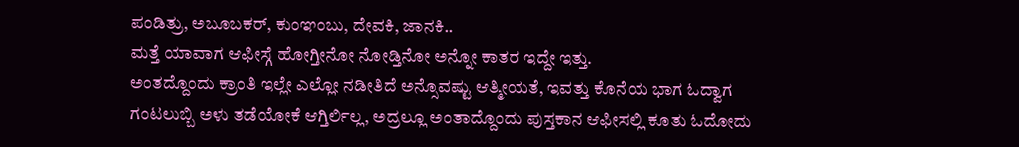ಪಂಡಿತ್ರು, ಅಬೂಬಕರ್, ಕುಂಞಂಬು, ದೇವಕಿ, ಜಾನಕಿ..
ಮತ್ತೆ ಯಾವಾಗ ಆಫೀಸ್ಗೆ ಹೋಗ್ತೀನೋ ನೋಡ್ತಿನೋ ಅನ್ನೋ ಕಾತರ ಇದ್ದೇ ಇತ್ತು.
ಅಂತದ್ದೊಂದು ಕ್ರಾಂತಿ ಇಲ್ಲೇ ಎಲ್ಲೋ ನಡೀತಿದೆ ಅನ್ಸೊವಷ್ಟು ಆತ್ಮೀಯತೆ, ಇವತ್ತು ಕೊನೆಯ ಭಾಗ ಓದ್ವಾಗ ಗಂಟಲುಬ್ಬಿ ಅಳು ತಡೆಯೋಕೆ ಆಗ್ತಿರ್ಲಿಲ್ಲ, ಅದ್ರಲ್ಲೂ ಅಂತಾದ್ದೊಂದು ಪುಸ್ತಕಾನ ಆಫೀಸಲ್ಲಿ ಕೂತು ಓದೋದು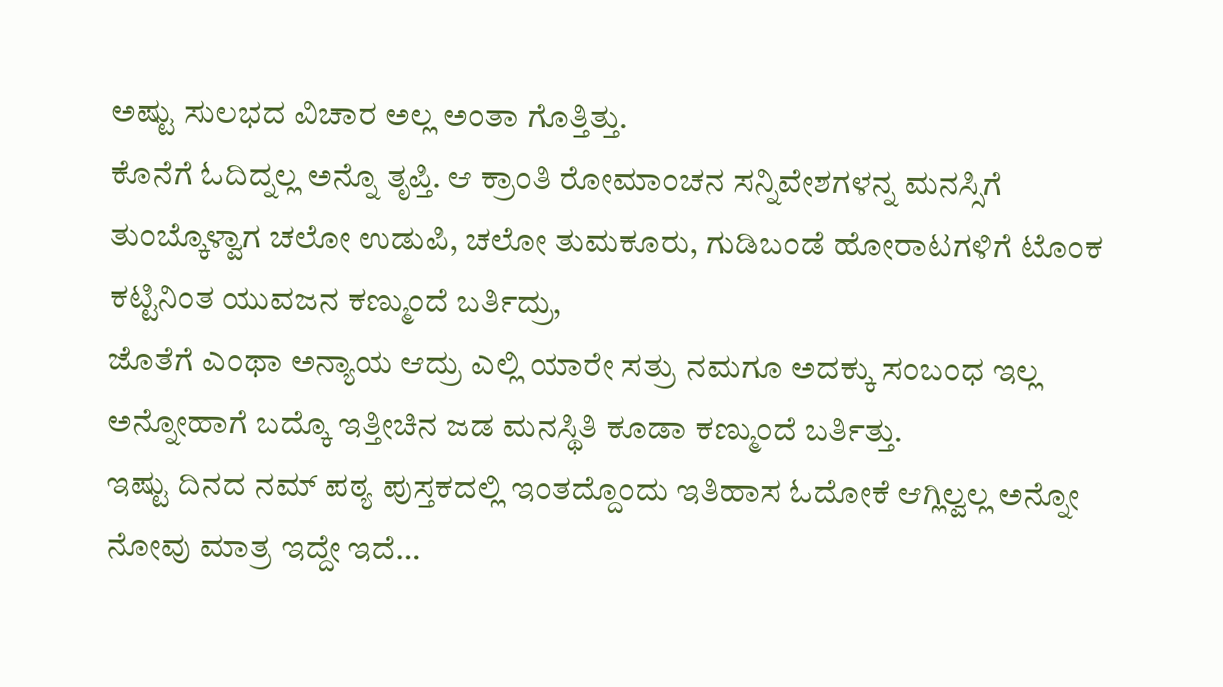ಅಷ್ಟು ಸುಲಭದ ವಿಚಾರ ಅಲ್ಲ ಅಂತಾ ಗೊತ್ತಿತ್ತು.
ಕೊನೆಗೆ ಓದಿದ್ನಲ್ಲ ಅನ್ನೊ ತೃಪ್ತಿ. ಆ ಕ್ರಾಂತಿ ರೋಮಾಂಚನ ಸನ್ನಿವೇಶಗಳನ್ನ ಮನಸ್ಸಿಗೆ ತುಂಬ್ಕೊಳ್ವಾಗ ಚಲೋ ಉಡುಪಿ, ಚಲೋ ತುಮಕೂರು, ಗುಡಿಬಂಡೆ ಹೋರಾಟಗಳಿಗೆ ಟೊಂಕ ಕಟ್ಟಿನಿಂತ ಯುವಜನ ಕಣ್ಮುಂದೆ ಬರ್ತಿದ್ರು,
ಜೊತೆಗೆ ಎಂಥಾ ಅನ್ಯಾಯ ಆದ್ರು ಎಲ್ಲಿ ಯಾರೇ ಸತ್ರು ನಮಗೂ ಅದಕ್ಕು ಸಂಬಂಧ ಇಲ್ಲ ಅನ್ನೋಹಾಗೆ ಬದ್ಕೊ ಇತ್ತೀಚಿನ ಜಡ ಮನಸ್ಥಿತಿ ಕೂಡಾ ಕಣ್ಮುಂದೆ ಬರ್ತಿತ್ತು.
ಇಷ್ಟು ದಿನದ ನಮ್ ಪಠ್ಯ ಪುಸ್ತಕದಲ್ಲಿ ಇಂತದ್ದೊಂದು ಇತಿಹಾಸ ಓದೋಕೆ ಆಗ್ಲಿಲ್ವಲ್ಲ ಅನ್ನೋ ನೋವು ಮಾತ್ರ ಇದ್ದೇ ಇದೆ…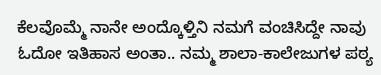ಕೆಲವೊಮ್ಮೆ ನಾನೇ ಅಂದ್ಕೊಳ್ತಿನಿ ನಮಗೆ ವಂಚಿಸಿದ್ದೇ ನಾವು ಓದೋ ಇತಿಹಾಸ ಅಂತಾ.. ನಮ್ಮ ಶಾಲಾ-ಕಾಲೇಜುಗಳ ಪಠ್ಯ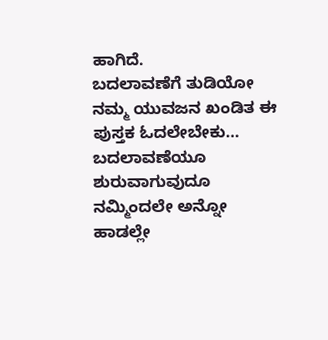ಹಾಗಿದೆ.
ಬದಲಾವಣೆಗೆ ತುಡಿಯೋ ನಮ್ಮ ಯುವಜನ ಖಂಡಿತ ಈ ಪುಸ್ತಕ ಓದಲೇಬೇಕು… ಬದಲಾವಣೆಯೂ ಶುರುವಾಗುವುದೂ ನಮ್ಮಿಂದಲೇ ಅನ್ನೋ ಹಾಡಲ್ಲೇ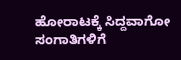ಹೋರಾಟಕ್ಕೆ ಸಿದ್ದವಾಗೋ ಸಂಗಾತಿಗಳಿಗೆ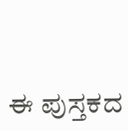ಈ ಪುಸ್ತಕದ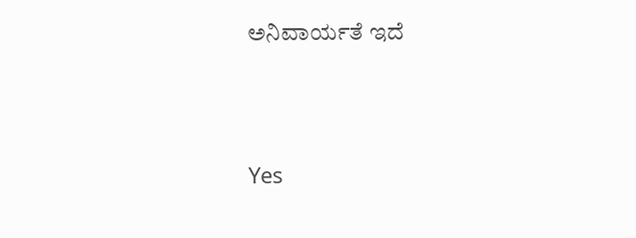ಅನಿವಾರ್ಯತೆ ಇದೆ




Yes